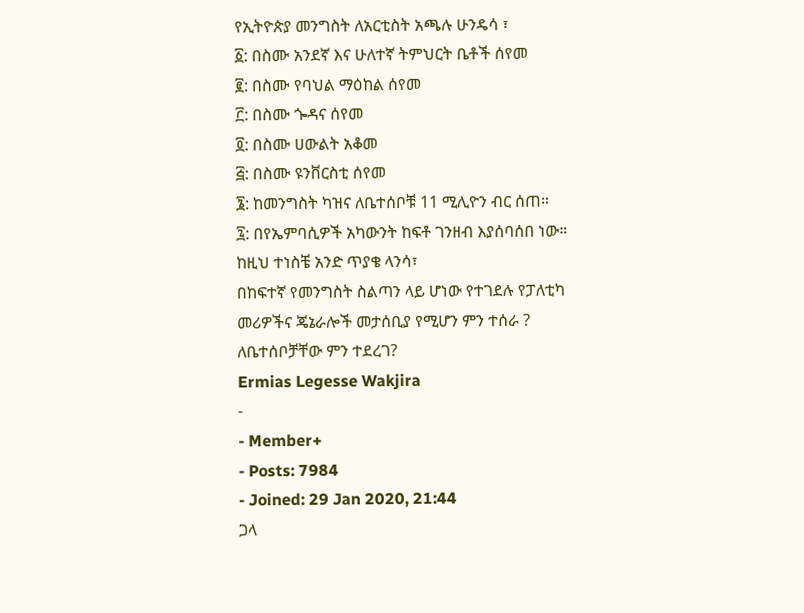የኢትዮጵያ መንግስት ለአርቲስት አጫሉ ሁንዴሳ ፣
፩: በስሙ አንደኛ እና ሁለተኛ ትምህርት ቤቶች ሰየመ
፪: በስሙ የባህል ማዕከል ሰየመ
፫: በስሙ ጐዳና ሰየመ
፬: በስሙ ሀውልት አቆመ
፭: በስሙ ዩንቨርስቲ ሰየመ
፮: ከመንግስት ካዝና ለቤተሰቦቹ 11 ሚሊዮን ብር ሰጠ።
፯: በየኤምባሲዎች አካውንት ከፍቶ ገንዘብ እያሰባሰበ ነው።
ከዚህ ተነስቼ አንድ ጥያቄ ላንሳ፣
በከፍተኛ የመንግስት ስልጣን ላይ ሆነው የተገደሉ የፓለቲካ መሪዎችና ጄኔራሎች መታሰቢያ የሚሆን ምን ተሰራ ? ለቤተሰቦቻቸው ምን ተደረገ?
Ermias Legesse Wakjira
-
- Member+
- Posts: 7984
- Joined: 29 Jan 2020, 21:44
ጋላ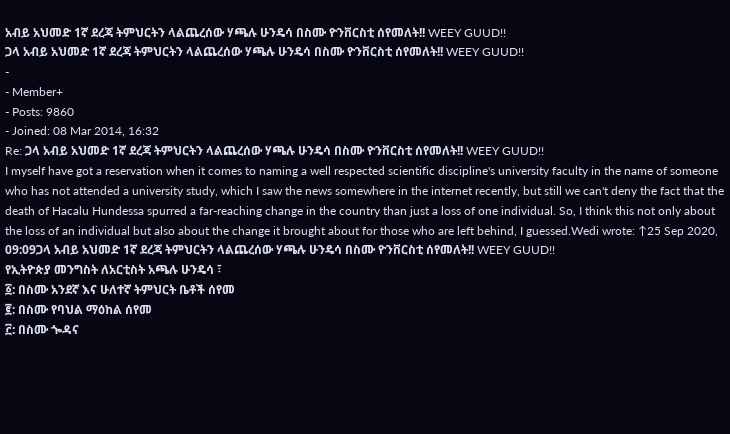አብይ አህመድ 1ኛ ደረጃ ትምህርትን ላልጨረሰው ሃጫሉ ሁንዴሳ በስሙ ዮንቨርስቲ ሰየመለት!! WEEY GUUD!!
ጋላ አብይ አህመድ 1ኛ ደረጃ ትምህርትን ላልጨረሰው ሃጫሉ ሁንዴሳ በስሙ ዮንቨርስቲ ሰየመለት!! WEEY GUUD!!
-
- Member+
- Posts: 9860
- Joined: 08 Mar 2014, 16:32
Re: ጋላ አብይ አህመድ 1ኛ ደረጃ ትምህርትን ላልጨረሰው ሃጫሉ ሁንዴሳ በስሙ ዮንቨርስቲ ሰየመለት!! WEEY GUUD!!
I myself have got a reservation when it comes to naming a well respected scientific discipline's university faculty in the name of someone who has not attended a university study, which I saw the news somewhere in the internet recently, but still we can't deny the fact that the death of Hacalu Hundessa spurred a far-reaching change in the country than just a loss of one individual. So, I think this not only about the loss of an individual but also about the change it brought about for those who are left behind, I guessed.Wedi wrote: ↑25 Sep 2020, 09:09ጋላ አብይ አህመድ 1ኛ ደረጃ ትምህርትን ላልጨረሰው ሃጫሉ ሁንዴሳ በስሙ ዮንቨርስቲ ሰየመለት!! WEEY GUUD!!
የኢትዮጵያ መንግስት ለአርቲስት አጫሉ ሁንዴሳ ፣
፩: በስሙ አንደኛ እና ሁለተኛ ትምህርት ቤቶች ሰየመ
፪: በስሙ የባህል ማዕከል ሰየመ
፫: በስሙ ጐዳና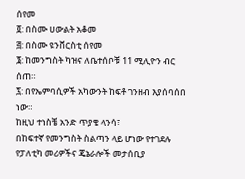ሰየመ
፬: በስሙ ሀውልት አቆመ
፭: በስሙ ዩንቨርስቲ ሰየመ
፮: ከመንግስት ካዝና ለቤተሰቦቹ 11 ሚሊዮን ብር ሰጠ።
፯: በየኤምባሲዎች አካውንት ከፍቶ ገንዘብ እያሰባሰበ ነው።
ከዚህ ተነስቼ አንድ ጥያቄ ላንሳ፣
በከፍተኛ የመንግስት ስልጣን ላይ ሆነው የተገደሉ የፓለቲካ መሪዎችና ጄኔራሎች መታሰቢያ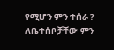የሚሆን ምን ተሰራ ? ለቤተሰቦቻቸው ምን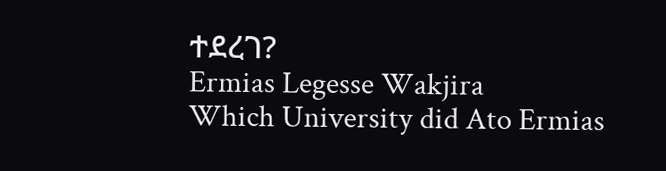ተደረገ?
Ermias Legesse Wakjira
Which University did Ato Ermias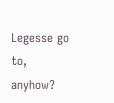Legesse go to, anyhow?